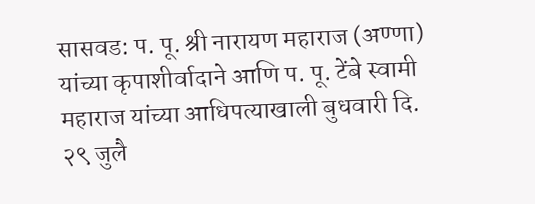सासवड: प. पू. श्री नारायण महाराज (अण्णा) यांच्या कृपाशीर्वादाने आणि प. पू. टेंबे स्वामी महाराज यांच्या आधिपत्याखाली बुधवारी दि. २९ जुलै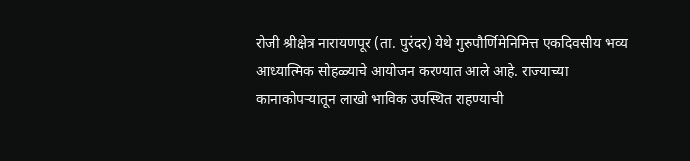रोजी श्रीक्षेत्र नारायणपूर (ता. पुरंदर) येथे गुरुपौर्णिमेनिमित्त एकदिवसीय भव्य आध्यात्मिक सोहळ्याचे आयोजन करण्यात आले आहे. राज्याच्या कानाकोपऱ्यातून लाखो भाविक उपस्थित राहण्याची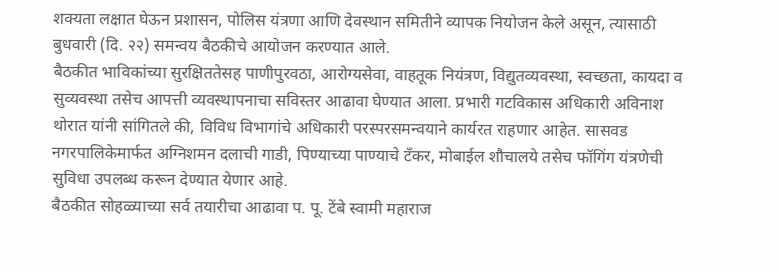शक्यता लक्षात घेऊन प्रशासन, पोलिस यंत्रणा आणि देवस्थान समितीने व्यापक नियोजन केले असून, त्यासाठी बुधवारी (दि. २२) समन्वय बैठकीचे आयोजन करण्यात आले.
बैठकीत भाविकांच्या सुरक्षिततेसह पाणीपुरवठा, आरोग्यसेवा, वाहतूक नियंत्रण, विद्युतव्यवस्था, स्वच्छता, कायदा व सुव्यवस्था तसेच आपत्ती व्यवस्थापनाचा सविस्तर आढावा घेण्यात आला. प्रभारी गटविकास अधिकारी अविनाश थोरात यांनी सांगितले की, विविध विभागांचे अधिकारी परस्परसमन्वयाने कार्यरत राहणार आहेत. सासवड नगरपालिकेमार्फत अग्निशमन दलाची गाडी, पिण्याच्या पाण्याचे टँकर, मोबाईल शौचालये तसेच फॉगिंग यंत्रणेची सुविधा उपलब्ध करून देण्यात येणार आहे.
बैठकीत सोहळ्याच्या सर्व तयारीचा आढावा प. पू. टेंबे स्वामी महाराज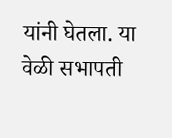यांनी घेतला. या वेळी सभापती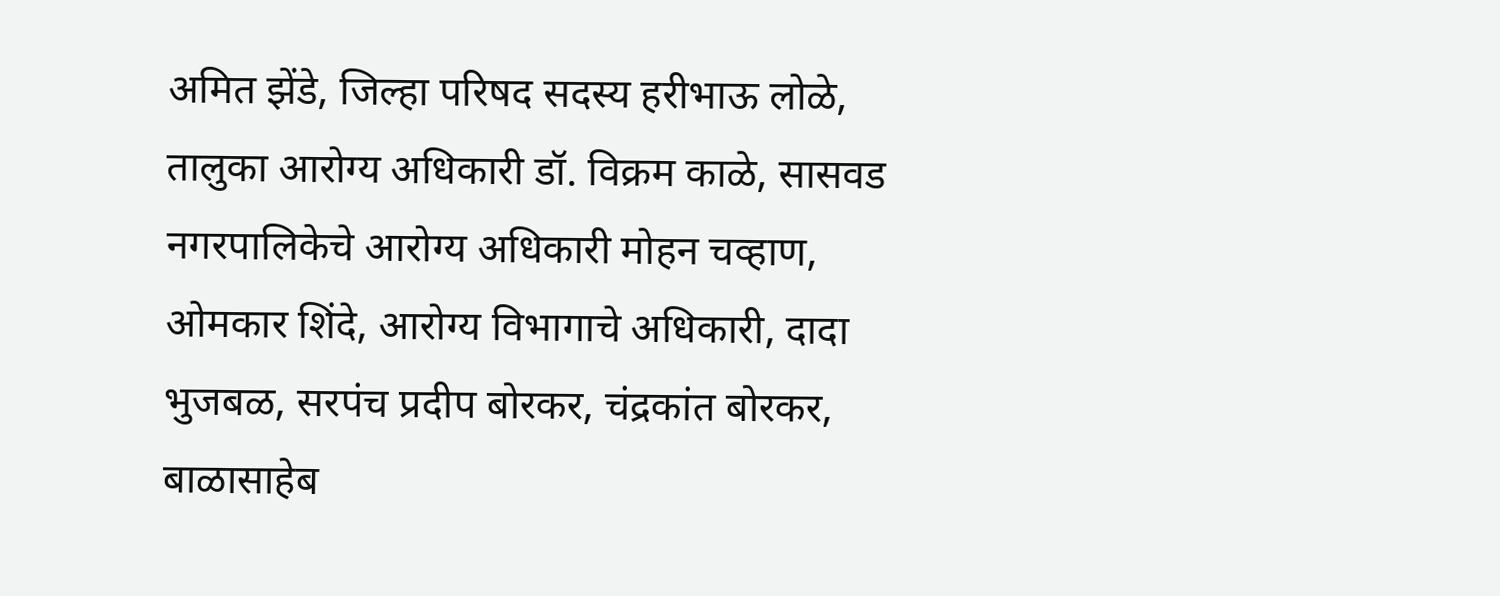अमित झेंडे, जिल्हा परिषद सदस्य हरीभाऊ लोळे, तालुका आरोग्य अधिकारी डॉ. विक्रम काळे, सासवड नगरपालिकेचे आरोग्य अधिकारी मोहन चव्हाण, ओमकार शिंदे, आरोग्य विभागाचे अधिकारी, दादा भुजबळ, सरपंच प्रदीप बोरकर, चंद्रकांत बोरकर, बाळासाहेब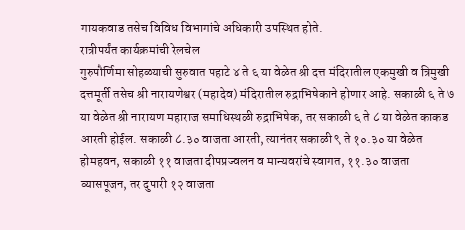गायकवाड तसेच विविध विभागांचे अधिकारी उपस्थित होते.
रात्रीपर्यंत कार्यक्रमांची रेलचेल
गुरुपौर्णिमा सोहळ्याची सुरुवात पहाटे ४ ते ६ या वेळेत श्री दत्त मंदिरातील एकमुखी व त्रिमुखी दत्तमूर्ती तसेच श्री नारायणेश्वर (महादेव) मंदिरातील रुद्राभिषेकाने होणार आहे. सकाळी ६ ते ७ या वेळेत श्री नारायण महाराज समाधिस्थळी रुद्राभिषेक, तर सकाळी ६ ते ८ या वेळेत काकड आरती होईल. सकाळी ८.३० वाजता आरती, त्यानंतर सकाळी ९ ते १०.३० या वेळेत होमहवन, सकाळी ११ वाजता दीपप्रज्वलन व मान्यवरांचे स्वागत, ११.३० वाजता व्यासपूजन, तर दुपारी १२ वाजता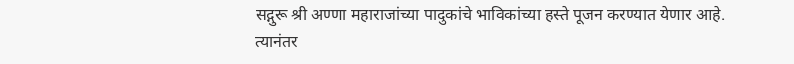सद्गुरू श्री अण्णा महाराजांच्या पादुकांचे भाविकांच्या हस्ते पूजन करण्यात येणार आहे. त्यानंतर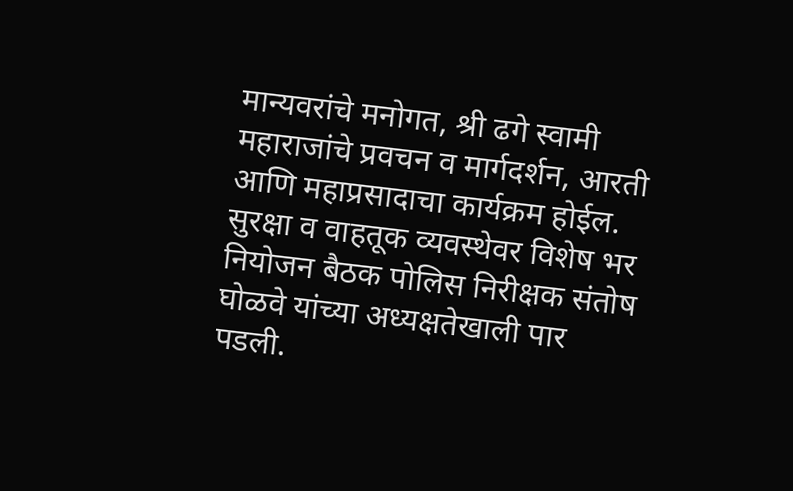मान्यवरांचे मनोगत, श्री ढगे स्वामी महाराजांचे प्रवचन व मार्गदर्शन, आरती आणि महाप्रसादाचा कार्यक्रम होईल.
सुरक्षा व वाहतूक व्यवस्थेवर विशेष भर
नियोजन बैठक पोलिस निरीक्षक संतोष घोळवे यांच्या अध्यक्षतेखाली पार पडली.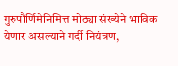गुरुपौर्णिमेनिमित्त मोठ्या संख्येने भाविक येणार असल्याने गर्दी नियंत्रण,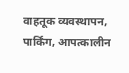वाहतूक व्यवस्थापन, पार्किंग, आपत्कालीन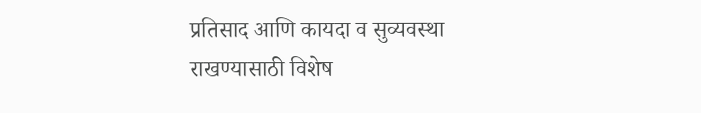प्रतिसाद आणि कायदा व सुव्यवस्था राखण्यासाठी विशेष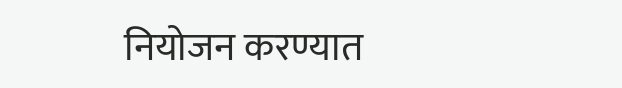नियोजन करण्यात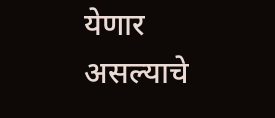येणार असल्याचे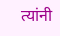त्यांनी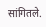सांगितले.